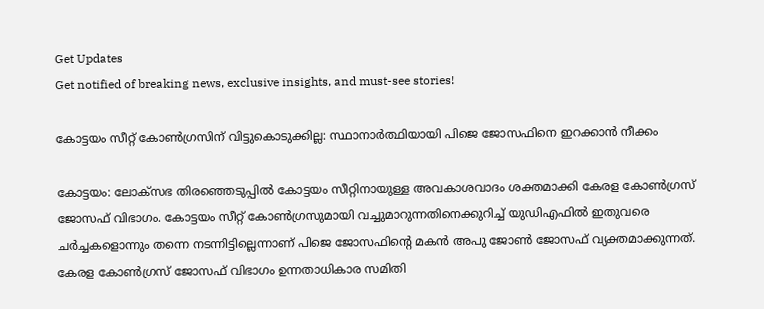Get Updates
Get notified of breaking news, exclusive insights, and must-see stories!

കോട്ടയം സീറ്റ് കോണ്‍ഗ്രസിന് വിട്ടുകൊടുക്കില്ല: സ്ഥാനാർത്ഥിയായി പിജെ ജോസഫിനെ ഇറക്കാന്‍ നീക്കം

കോട്ടയം: ലോക്സഭ തിരഞ്ഞെടുപ്പില്‍ കോട്ടയം സീറ്റിനായുള്ള അവകാശവാദം ശക്തമാക്കി കേരള കോണ്‍ഗ്രസ് ജോസഫ് വിഭാഗം. കോട്ടയം സീറ്റ് കോണ്‍ഗ്രസുമായി വച്ചുമാറുന്നതിനെക്കുറിച്ച് യുഡിഎഫില്‍ ഇതുവരെ ചർച്ചകളൊന്നും തന്നെ നടന്നിട്ടില്ലെന്നാണ് പിജെ ജോസഫിന്റെ മകന്‍ അപു ജോണ്‍ ജോസഫ് വ്യക്തമാക്കുന്നത്. കേരള കോണ്‍ഗ്രസ് ജോസഫ് വിഭാഗം ഉന്നതാധികാര സമിതി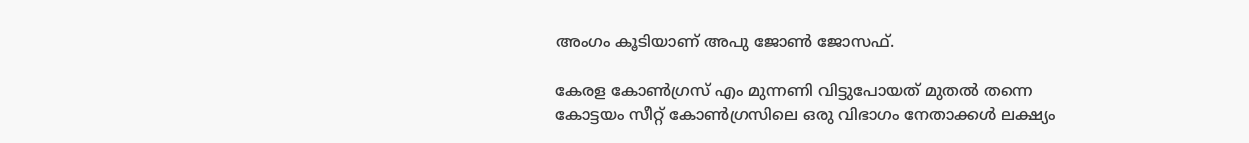അംഗം കൂടിയാണ് അപു ജോണ്‍ ജോസഫ്.

കേരള കോണ്‍ഗ്രസ് എം മുന്നണി വിട്ടുപോയത് മുതല്‍ തന്നെ കോട്ടയം സീറ്റ് കോണ്‍ഗ്രസിലെ ഒരു വിഭാഗം നേതാക്കള്‍ ലക്ഷ്യം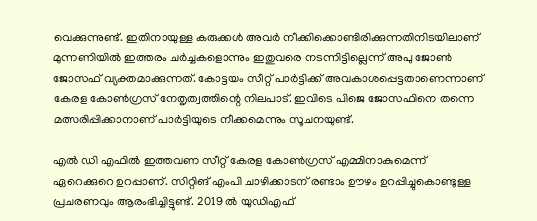വെക്കുന്നുണ്ട്. ഇതിനായുള്ള കരുക്കള്‍ അവർ നീക്കിക്കൊണ്ടിരിക്കുന്നതിനിടയിലാണ് മുന്നണിയില്‍ ഇത്തരം ചർച്ചകളൊന്നും ഇതുവരെ നടന്നിട്ടില്ലെന്ന് അപു ജോണ്‍ ജോസഫ് വ്യക്തമാക്കുന്നത്. കോട്ടയം സീറ്റ് പാർട്ടിക്ക് അവകാശപ്പെട്ടതാണെന്നാണ് കേരള കോണ്‍ഗ്രസ് നേതൃത്വത്തിന്റെ നിലപാട്. ഇവിടെ പിജെ ജോസഫിനെ തന്നെ മത്സരിപ്പിക്കാനാണ് പാർട്ടിയുടെ നീക്കമെന്നും സൂചനയുണ്ട്.

എല്‍ ഡി എഫില്‍ ഇത്തവണ സീറ്റ് കേരള കോണ്‍ഗ്രസ് എമ്മിനാകുമെന്ന് ഏറെക്കുറെ ഉറപ്പാണ്. സിറ്റിങ് എംപി ചാഴിക്കാടന് രണ്ടാം ഊഴം ഉറപ്പിച്ചുകൊണ്ടുള്ള പ്രചരണവും ആരംഭിച്ചിട്ടുണ്ട്. 2019 ല്‍ യുഡിഎഫ്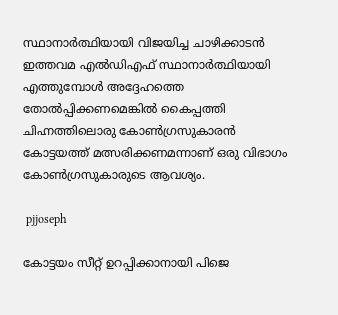സ്ഥാനാർത്ഥിയായി വിജയിച്ച ചാഴിക്കാടന്‍ ഇത്തവമ എല്‍ഡിഎഫ് സ്ഥാനാർത്ഥിയായി എത്തുമ്പോള്‍ അദ്ദേഹത്തെ തോല്‍പ്പിക്കണമെങ്കില്‍ കൈപ്പത്തി ചിഹ്നത്തിലൊരു കോണ്‍ഗ്രസുകാരന്‍ കോട്ടയത്ത് മത്സരിക്കണമന്നാണ് ഒരു വിഭാഗം കോണ്‍ഗ്രസുകാരുടെ ആവശ്യം.

 pjjoseph

കോട്ടയം സീറ്റ് ഉറപ്പിക്കാനായി പിജെ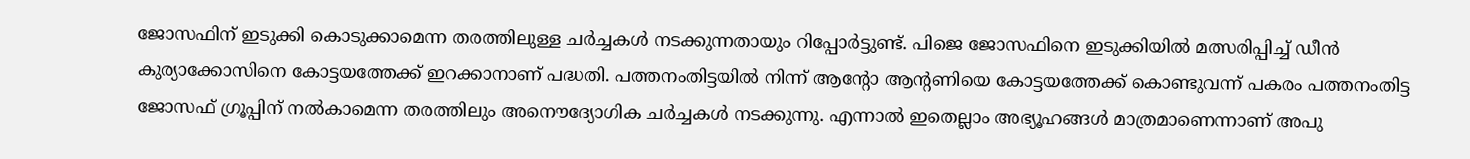ജോസഫിന് ഇടുക്കി കൊടുക്കാമെന്ന തരത്തിലുള്ള ചർച്ചകള്‍ നടക്കുന്നതായും റിപ്പോർട്ടുണ്ട്. പിജെ ജോസഫിനെ ഇടുക്കിയില്‍ മത്സരിപ്പിച്ച് ഡീന്‍ കുര്യാക്കോസിനെ കോട്ടയത്തേക്ക് ഇറക്കാനാണ് പദ്ധതി. പത്തനംതിട്ടയില്‍ നിന്ന് ആന്‍റോ ആന്‍റണിയെ കോട്ടയത്തേക്ക് കൊണ്ടുവന്ന് പകരം പത്തനംതിട്ട ജോസഫ് ഗ്രൂപ്പിന് നല്‍കാമെന്ന തരത്തിലും അനൌദ്യോഗിക ചർച്ചകള്‍ നടക്കുന്നു. എന്നാല്‍ ഇതെല്ലാം അഭ്യൂഹങ്ങള്‍ മാത്രമാണെന്നാണ് അപു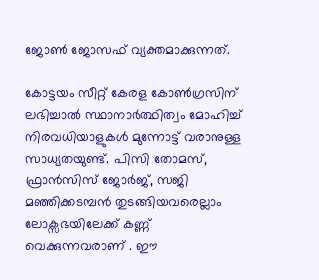ജോണ്‍ ജോസഫ് വ്യക്തമാക്കുന്നത്.

കോട്ടയം സീറ്റ് കേരള കോണ്‍ഗ്രസിന് ലഭിച്ചാല്‍ സ്ഥാനാർത്ഥിത്വം മോഹിച്ച് നിരവധിയാളുകള്‍ മുന്നോട്ട് വരാനുള്ള സാധ്യതയുണ്ട്. പിസി തോമസ്, ഫ്രാന്‍സിസ് ജോർജ്, സജി മഞ്ഞിക്കടമ്പന്‍ തുടങ്ങിയവരെല്ലാം ലോക്സഭയിലേക്ക് കണ്ണ് വെക്കുന്നവരാണ് . ഈ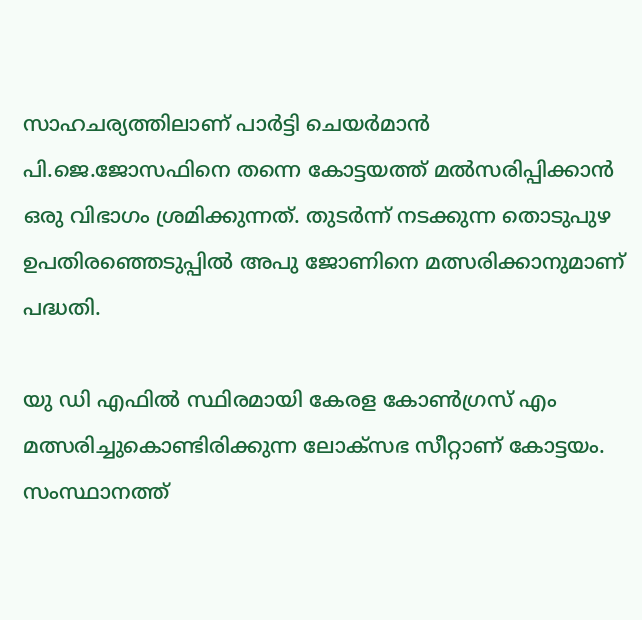സാഹചര്യത്തിലാണ് പാര്‍ട്ടി ചെയര്‍മാന്‍ പി.ജെ.ജോസഫിനെ തന്നെ കോട്ടയത്ത് മല്‍സരിപ്പിക്കാന്‍ ഒരു വിഭാഗം ശ്രമിക്കുന്നത്. തുടർന്ന് നടക്കുന്ന തൊടുപുഴ ഉപതിരഞ്ഞെടുപ്പില്‍ അപു ജോണിനെ മത്സരിക്കാനുമാണ് പദ്ധതി.

യു ഡി എഫില്‍ സ്ഥിരമായി കേരള കോണ്‍ഗ്രസ് എം മത്സരിച്ചുകൊണ്ടിരിക്കുന്ന ലോക്സഭ സീറ്റാണ് കോട്ടയം. സംസ്ഥാനത്ത്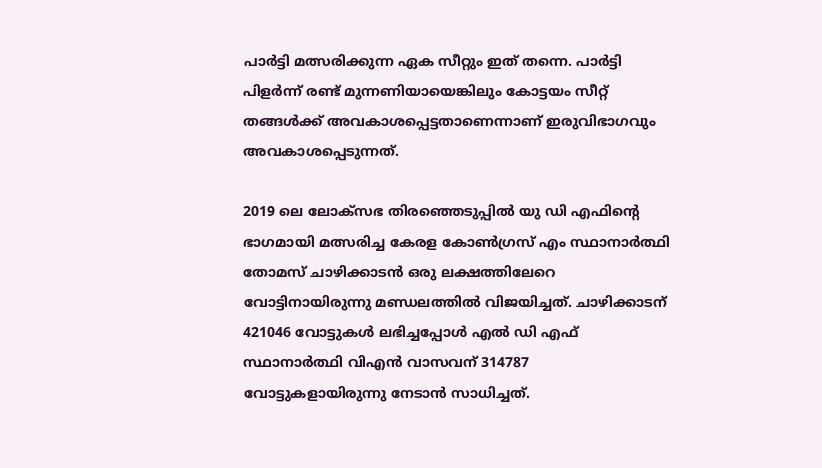പാർട്ടി മത്സരിക്കുന്ന ഏക സീറ്റും ഇത് തന്നെ. പാർട്ടി പിളർന്ന് രണ്ട് മുന്നണിയായെങ്കിലും കോട്ടയം സീറ്റ് തങ്ങള്‍ക്ക് അവകാശപ്പെട്ടതാണെന്നാണ് ഇരുവിഭാഗവും അവകാശപ്പെടുന്നത്.

2019 ലെ ലോക്സഭ തിരഞ്ഞെടുപ്പില്‍ യു ഡി എഫിന്റെ ഭാഗമായി മത്സരിച്ച കേരള കോണ്‍ഗ്രസ് എം സ്ഥാനാർത്ഥി തോമസ് ചാഴിക്കാടന്‍ ഒരു ലക്ഷത്തിലേറെ വോട്ടിനായിരുന്നു മണ്ഡലത്തില്‍ വിജയിച്ചത്. ചാഴിക്കാടന് 421046 വോട്ടുകള്‍ ലഭിച്ചപ്പോള്‍ എല്‍ ഡി എഫ് സ്ഥാനാർത്ഥി വിഎന്‍ വാസവന് 314787 വോട്ടുകളായിരുന്നു നേടാന്‍ സാധിച്ചത്.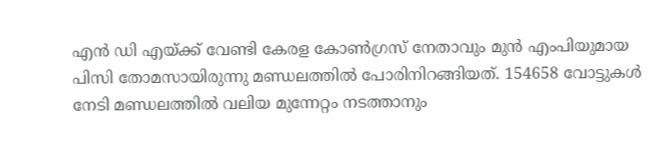എന്‍ ഡി എയ്ക്ക് വേണ്ടി കേരള കോണ്‍ഗ്രസ് നേതാവും മുന്‍ എംപിയുമായ പിസി തോമസായിരുന്നു മണ്ഡലത്തില്‍ പോരിനിറങ്ങിയത്. 154658 വോട്ടുകള്‍ നേടി മണ്ഡലത്തില്‍ വലിയ മുന്നേറ്റം നടത്താനും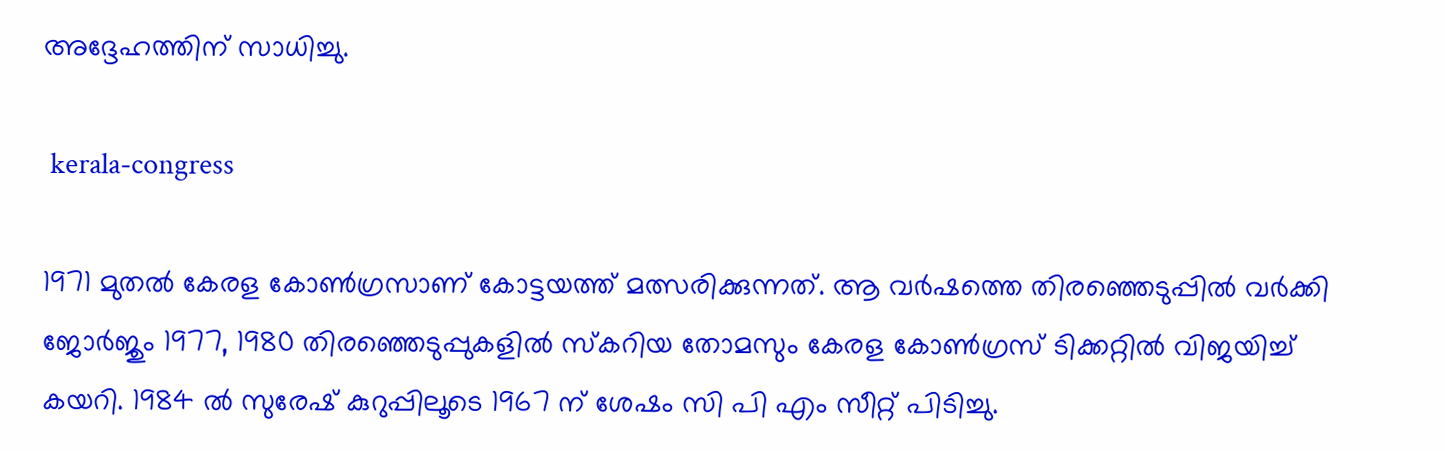അദ്ദേഹത്തിന് സാധിച്ചു.

 kerala-congress

1971 മുതല്‍ കേരള കോണ്‍ഗ്രസാണ് കോട്ടയത്ത് മത്സരിക്കുന്നത്. ആ വർഷത്തെ തിരഞ്ഞെടുപ്പില്‍ വർക്കി ജോർജും 1977, 1980 തിരഞ്ഞെടുപ്പുകളില്‍ സ്കറിയ തോമസും കേരള കോണ്‍ഗ്രസ് ടിക്കറ്റില്‍ വിജയിച്ച് കയറി. 1984 ല്‍ സുരേഷ് കുറുപ്പിലൂടെ 1967 ന് ശേഷം സി പി എം സീറ്റ് പിടിച്ചു.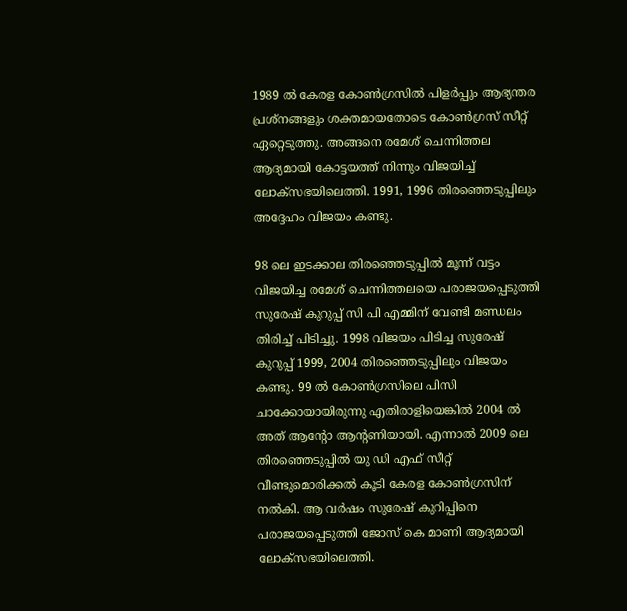1989 ല്‍ കേരള കോണ്‍ഗ്രസില്‍ പിളർപ്പും ആഭ്യന്തര പ്രശ്നങ്ങളും ശക്തമായതോടെ കോണ്‍ഗ്രസ് സീറ്റ് ഏറ്റെടുത്തു. അങ്ങനെ രമേശ് ചെന്നിത്തല ആദ്യമായി കോട്ടയത്ത് നിന്നും വിജയിച്ച് ലോക്സഭയിലെത്തി. 1991, 1996 തിരഞ്ഞെടുപ്പിലും അദ്ദേഹം വിജയം കണ്ടു.

98 ലെ ഇടക്കാല തിരഞ്ഞെടുപ്പില്‍ മൂന്ന് വട്ടം വിജയിച്ച രമേശ് ചെന്നിത്തലയെ പരാജയപ്പെടുത്തി സുരേഷ് കുറുപ്പ് സി പി എമ്മിന് വേണ്ടി മണ്ഡലം തിരിച്ച് പിടിച്ചു. 1998 വിജയം പിടിച്ച സുരേഷ് കുറുപ്പ് 1999, 2004 തിരഞ്ഞെടുപ്പിലും വിജയം കണ്ടു. 99 ല്‍ കോണ്‍ഗ്രസിലെ പിസി ചാക്കോയായിരുന്നു എതിരാളിയെങ്കില്‍ 2004 ല്‍ അത് ആന്റോ ആന്റണിയായി. എന്നാല്‍ 2009 ലെ തിരഞ്ഞെടുപ്പില്‍ യു ഡി എഫ് സീറ്റ് വീണ്ടുമൊരിക്കല്‍ കൂടി കേരള കോണ്‍ഗ്രസിന് നല്‍കി. ആ വർഷം സുരേഷ് കുറിപ്പിനെ പരാജയപ്പെടുത്തി ജോസ് കെ മാണി ആദ്യമായി ലോക്സഭയിലെത്തി.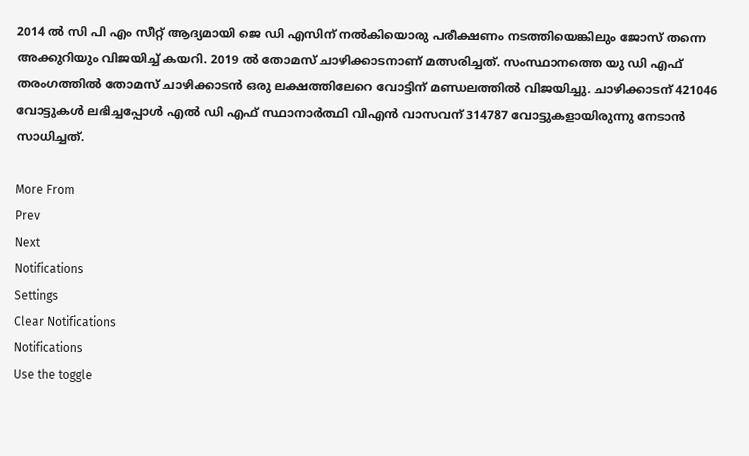2014 ല്‍ സി പി എം സീറ്റ് ആദ്യമായി ജെ ഡി എസിന് നല്‍കിയൊരു പരീക്ഷണം നടത്തിയെങ്കിലും ജോസ് തന്നെ അക്കുറിയും വിജയിച്ച് കയറി. 2019 ല്‍ തോമസ് ചാഴിക്കാടനാണ് മത്സരിച്ചത്. സംസ്ഥാനത്തെ യു ഡി എഫ് തരംഗത്തില്‍ തോമസ് ചാഴിക്കാടന്‍ ഒരു ലക്ഷത്തിലേറെ വോട്ടിന് മണ്ഡലത്തില്‍ വിജയിച്ചു. ചാഴിക്കാടന് 421046 വോട്ടുകള്‍ ലഭിച്ചപ്പോള്‍ എല്‍ ഡി എഫ് സ്ഥാനാർത്ഥി വിഎന്‍ വാസവന് 314787 വോട്ടുകളായിരുന്നു നേടാന്‍ സാധിച്ചത്.

More From
Prev
Next
Notifications
Settings
Clear Notifications
Notifications
Use the toggle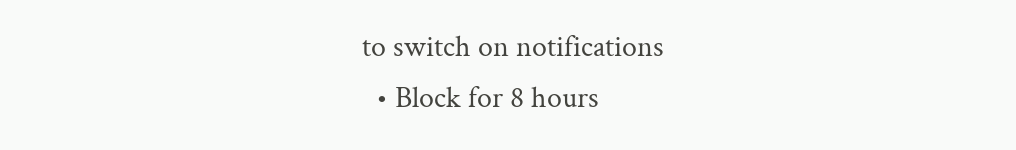to switch on notifications
  • Block for 8 hours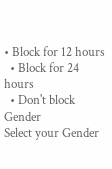• Block for 12 hours
  • Block for 24 hours
  • Don't block
Gender
Select your Gender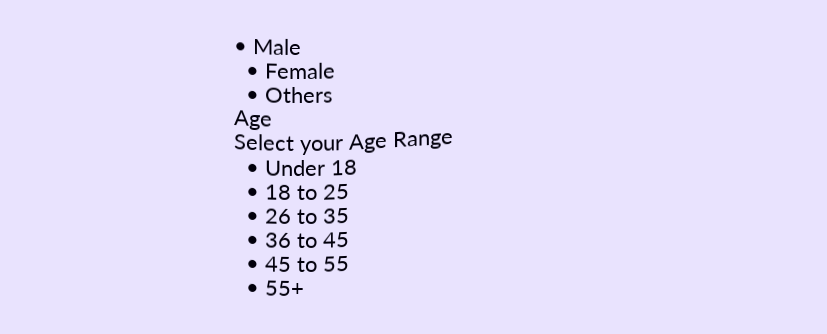• Male
  • Female
  • Others
Age
Select your Age Range
  • Under 18
  • 18 to 25
  • 26 to 35
  • 36 to 45
  • 45 to 55
  • 55+